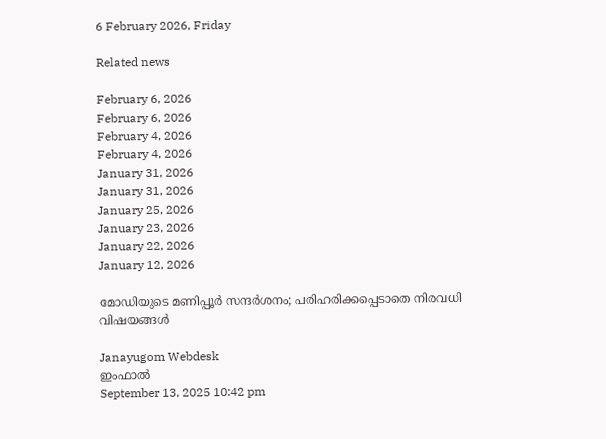6 February 2026, Friday

Related news

February 6, 2026
February 6, 2026
February 4, 2026
February 4, 2026
January 31, 2026
January 31, 2026
January 25, 2026
January 23, 2026
January 22, 2026
January 12, 2026

മോഡിയുടെ മണിപ്പൂര്‍ സന്ദര്‍ശനം; പരിഹരിക്കപ്പെടാതെ നിരവധി വിഷയങ്ങള്‍

Janayugom Webdesk
ഇംഫാല്‍
September 13, 2025 10:42 pm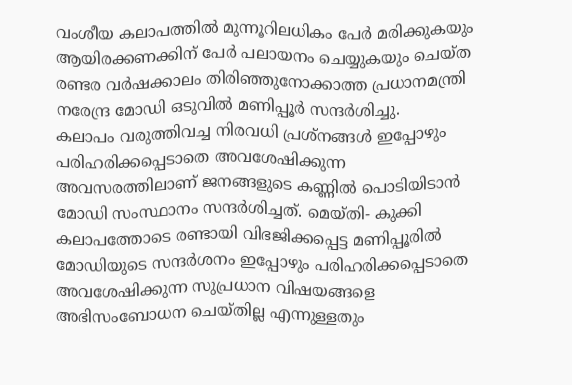വംശീയ കലാപത്തില്‍ മുന്നൂറിലധികം പേര്‍ മരിക്കുകയും ആയിരക്കണക്കിന് പേര്‍ പലായനം ചെയ്യുകയും ചെയ്ത രണ്ടര വര്‍ഷക്കാലം തിരിഞ്ഞുനോക്കാത്ത പ്രധാനമന്ത്രി നരേന്ദ്ര മോഡി ഒടുവില്‍ മണിപ്പൂര്‍ സന്ദര്‍ശിച്ചു.
കലാപം വരുത്തിവച്ച നിരവധി പ്രശ്നങ്ങള്‍ ഇപ്പോഴും പരിഹരിക്കപ്പെടാതെ അവശേഷിക്കുന്ന അവസരത്തിലാണ് ജനങ്ങളുടെ കണ്ണില്‍ പൊടിയിടാന്‍ മോഡി സംസ്ഥാനം സന്ദര്‍ശിച്ചത്. മെയ്തി- കുക്കി കലാപത്തോടെ രണ്ടായി വിഭജിക്കപ്പെട്ട മണിപ്പൂരില്‍ മോഡിയുടെ സന്ദര്‍ശനം ഇപ്പോഴും പരിഹരിക്കപ്പെടാതെ അവശേഷിക്കുന്ന സുപ്രധാന വിഷയങ്ങളെ അഭിസംബോധന ചെയ്തില്ല എന്നുള്ളതും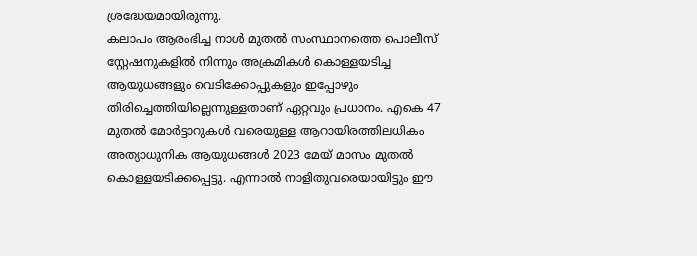ശ്രദ്ധേയമായിരുന്നു.
കലാപം ആരംഭിച്ച നാള്‍ മുതല്‍ സംസ്ഥാനത്തെ പൊലീസ് സ്റ്റേഷനുകളില്‍ നിന്നും അക്രമികള്‍ കൊള്ളയടിച്ച ആയുധങ്ങളും വെടിക്കോപ്പുകളും ഇപ്പോഴും തിരിച്ചെത്തിയില്ലെന്നുള്ളതാണ് ഏറ്റവും പ്രധാനം. എകെ 47 മുതൽ മോർട്ടാറുകൾ വരെയുള്ള ആറായിരത്തിലധികം അത്യാധുനിക ആയുധങ്ങൾ 2023 മേയ് മാസം മുതല്‍ കൊള്ളയടിക്കപ്പെട്ടു. എന്നാല്‍ നാളിതുവരെയായിട്ടും ഈ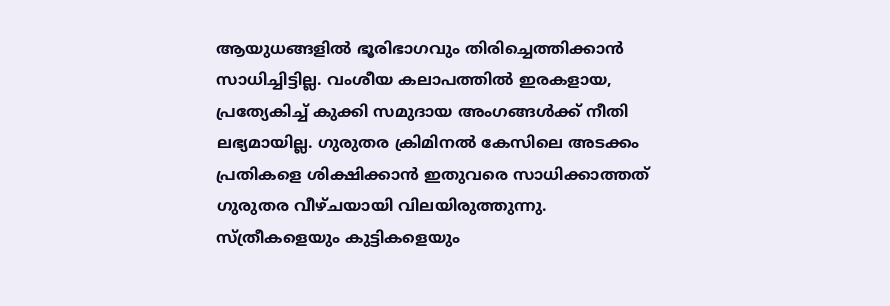ആയുധങ്ങളിൽ ഭൂരിഭാഗവും തിരിച്ചെത്തിക്കാന്‍ സാധിച്ചിട്ടില്ല. വംശീയ കലാപത്തില്‍ ഇരകളായ, പ്രത്യേകിച്ച് കുക്കി സമുദായ അംഗങ്ങള്‍ക്ക് നീതി ലഭ്യമായില്ല. ഗുരുതര ക്രിമിനല്‍ കേസിലെ അടക്കം പ്രതികളെ ശിക്ഷിക്കാന്‍ ഇതുവരെ സാധിക്കാത്തത് ഗുരുതര വീഴ്ചയായി വിലയിരുത്തുന്നു. സ്ത്രീകളെയും കുട്ടികളെയും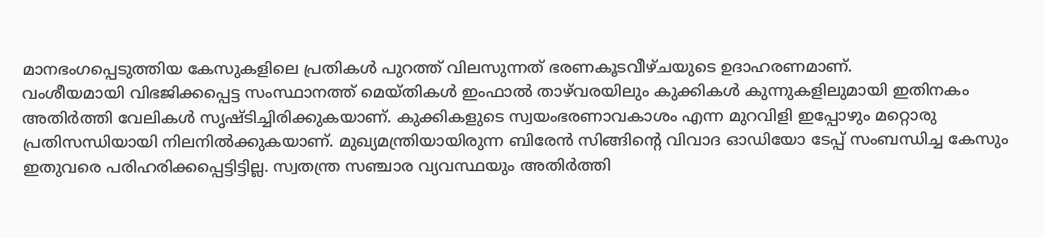മാനഭംഗപ്പെടുത്തിയ കേസുകളിലെ പ്രതികള്‍ പുറത്ത് വിലസുന്നത് ഭരണകൂടവീഴ്ചയുടെ ഉദാഹരണമാണ്.
വംശീയമായി വിഭജിക്കപ്പെട്ട സംസ്ഥാനത്ത് മെയ്തികള്‍ ഇംഫാല്‍ താഴ്‌വരയിലും കുക്കികള്‍ കുന്നുകളിലുമായി ഇതിനകം അതിര്‍ത്തി വേലികള്‍ സൃഷ്ടിച്ചിരിക്കുകയാണ്. കുക്കികളുടെ സ്വയംഭരണാവകാശം എന്ന മുറവിളി ഇപ്പോഴും മറ്റൊരു പ്രതിസന്ധിയായി നിലനില്‍ക്കുകയാണ്. മുഖ്യമന്ത്രിയായിരുന്ന ബിരേന്‍ സിങ്ങിന്റെ വിവാദ ഓഡിയോ ടേപ്പ് സംബന്ധിച്ച കേസും ഇതുവരെ പരിഹരിക്കപ്പെട്ടിട്ടില്ല. സ്വതന്ത്ര സഞ്ചാര വ്യവസ്ഥയും അതിര്‍ത്തി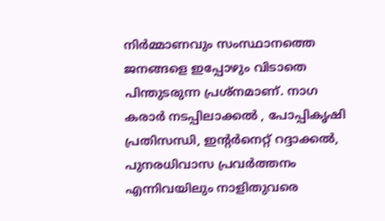നിര്‍മ്മാണവും സംസ്ഥാനത്തെ ജനങ്ങളെ ഇപ്പോഴും വിടാതെ പിന്തുടരുന്ന പ്രശ്നമാണ്. നാഗ കരാര്‍ നടപ്പിലാക്കല്‍ , പോപ്പികൃഷി പ്രതിസന്ധി, ഇന്റര്‍നെറ്റ് റദ്ദാക്കല്‍, പുനരധിവാസ പ്രവര്‍ത്തനം എന്നിവയിലും നാളിതുവരെ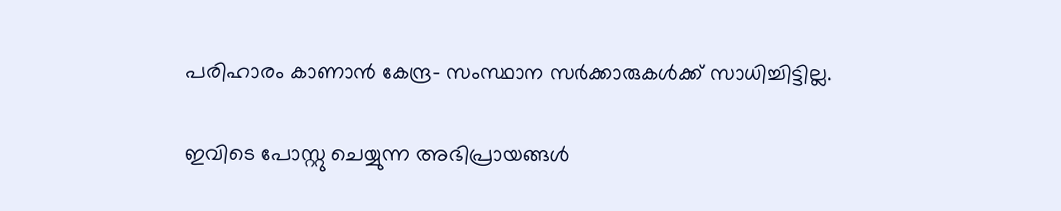പരിഹാരം കാണാന്‍ കേന്ദ്ര- സംസ്ഥാന സര്‍ക്കാരുകള്‍ക്ക് സാധിച്ചിട്ടില്ല.

ഇവിടെ പോസ്റ്റു ചെയ്യുന്ന അഭിപ്രായങ്ങള്‍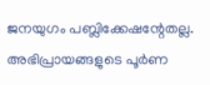ജനയുഗം പബ്ലിക്കേഷന്റേതല്ല. അഭിപ്രായങ്ങളുടെ പൂര്‍ണ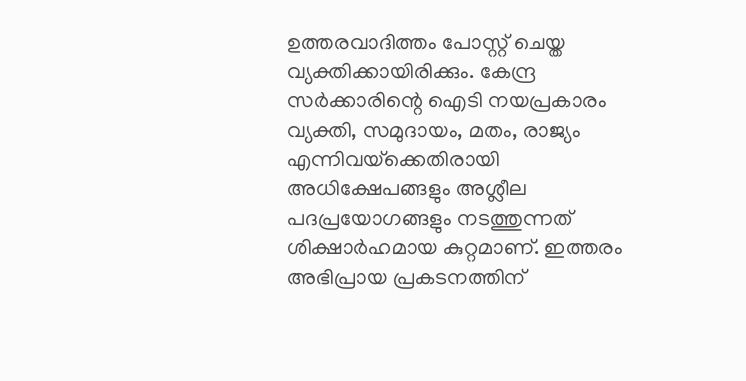ഉത്തരവാദിത്തം പോസ്റ്റ് ചെയ്ത വ്യക്തിക്കായിരിക്കും. കേന്ദ്ര സര്‍ക്കാരിന്റെ ഐടി നയപ്രകാരം വ്യക്തി, സമുദായം, മതം, രാജ്യം എന്നിവയ്‌ക്കെതിരായി അധിക്ഷേപങ്ങളും അശ്ലീല പദപ്രയോഗങ്ങളും നടത്തുന്നത് ശിക്ഷാര്‍ഹമായ കുറ്റമാണ്. ഇത്തരം അഭിപ്രായ പ്രകടനത്തിന്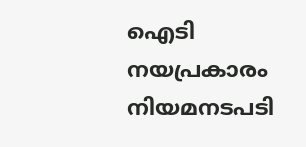ഐടി നയപ്രകാരം നിയമനടപടി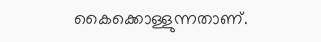കൈക്കൊള്ളുന്നതാണ്.